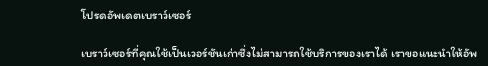โปรดอัพเดตเบราว์เซอร์

เบราว์เซอร์ที่คุณใช้เป็นเวอร์ชันเก่าซึ่งไม่สามารถใช้บริการของเราได้ เราขอแนะนำให้อัพ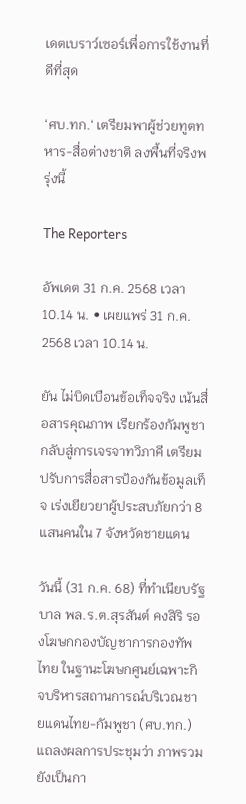เดตเบราว์เซอร์เพื่อการใช้งานที่ดีที่สุด

‘ศบ.ทก.‘ เตรียมพาผู้ช่วยทูตทหาร-สื่อต่างชาติ ลงพื้นที่จริงพรุ่งนี้

The Reporters

อัพเดต 31 ก.ค. 2568 เวลา 10.14 น. • เผยแพร่ 31 ก.ค. 2568 เวลา 10.14 น.

ยัน ไม่บิดเบือนข้อเท็จจริง เน้นสื่อสารคุณภาพ เรียกร้องกัมพูชากลับสู่การเจรจาทวิภาคี เตรียมปรับการสื่อสารป้องกันข้อมูลเท็จ เร่งเยียวยาผู้ประสบภัยกว่า 8 แสนคนใน 7 จังหวัดชายแดน

วันนี้ (31 ก.ค. 68) ที่ทำเนียบรัฐบาล พล.ร.ต.สุรสันต์ คงสิริ รองโฆษกกองบัญชาการกองทัพไทย ในฐานะโฆษกศูนย์เฉพาะกิจบริหารสถานการณ์บริเวณชายแดนไทย-กัมพูชา (ศบ.ทก.) แถลงผลการประชุมว่า ภาพรวมยังเป็นกา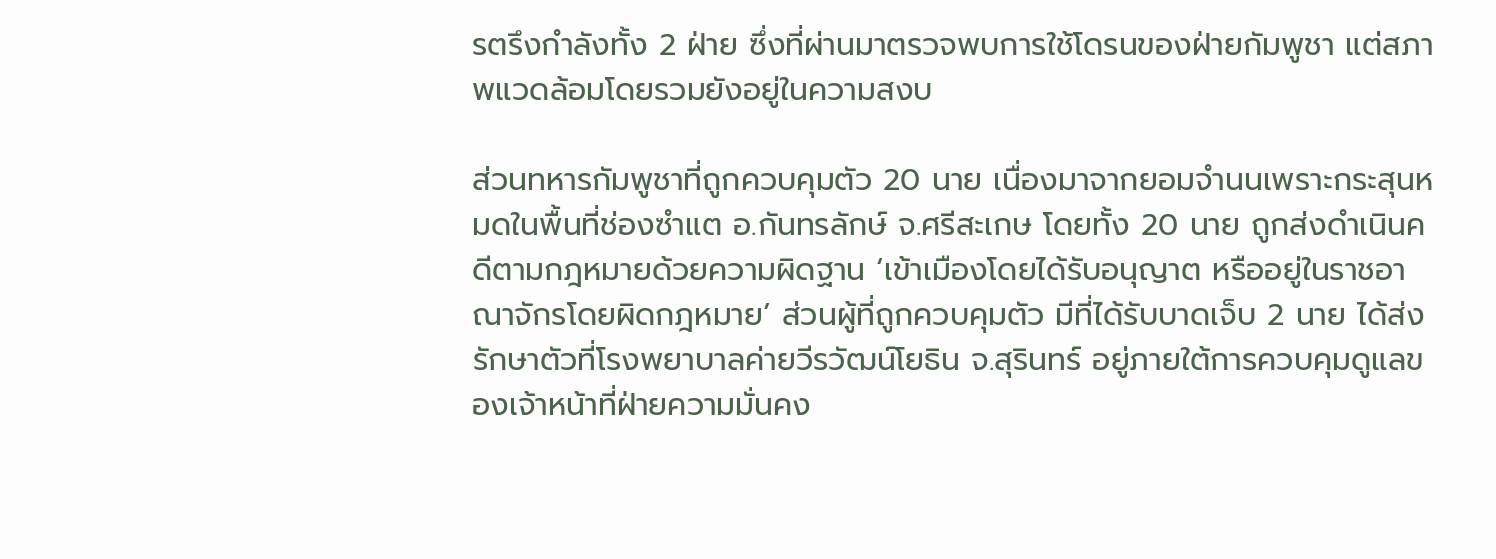รตรึงกำลังทั้ง 2 ฝ่าย ซึ่งที่ผ่านมาตรวจพบการใช้โดรนของฝ่ายกัมพูชา แต่สภาพแวดล้อมโดยรวมยังอยู่ในความสงบ

ส่วนทหารกัมพูชาที่ถูกควบคุมตัว 20 นาย เนื่องมาจากยอมจำนนเพราะกระสุนหมดในพื้นที่ช่องซำแต อ.กันทรลักษ์ จ.ศรีสะเกษ โดยทั้ง 20 นาย ถูกส่งดำเนินคดีตามกฎหมายด้วยความผิดฐาน ‘เข้าเมืองโดยได้รับอนุญาต หรืออยู่ในราชอาณาจักรโดยผิดกฎหมาย’ ส่วนผู้ที่ถูกควบคุมตัว มีที่ได้รับบาดเจ็บ 2 นาย ได้ส่งรักษาตัวที่โรงพยาบาลค่ายวีรวัฒน์โยธิน จ.สุรินทร์ อยู่ภายใต้การควบคุมดูแลของเจ้าหน้าที่ฝ่ายความมั่นคง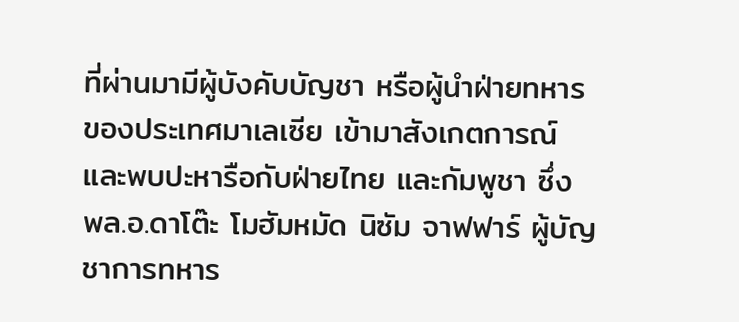ที่ผ่านมามีผู้บังคับบัญชา หรือผู้นำฝ่ายทหารของประเทศมาเลเซีย เข้ามาสังเกตการณ์ และพบปะหารือกับฝ่ายไทย และกัมพูชา ซึ่ง พล.อ.ดาโต๊ะ โมฮัมหมัด นิซัม จาฟฟาร์ ผู้บัญชาการทหาร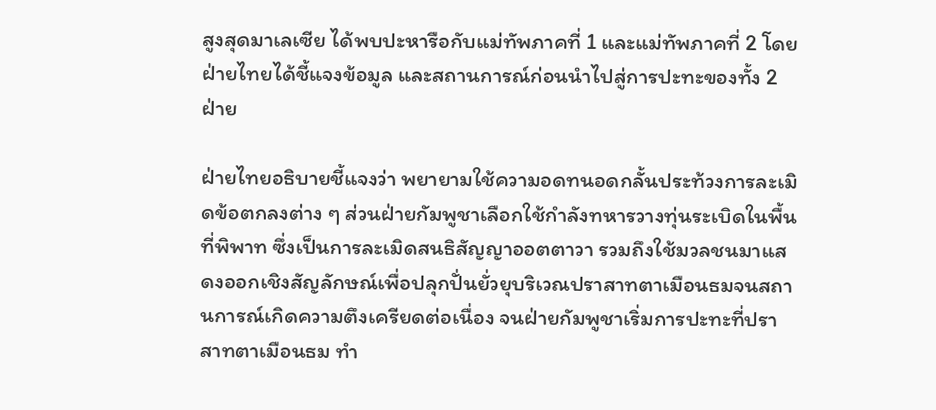สูงสุดมาเลเซีย ได้พบปะหารือกับแม่ทัพภาคที่ 1 และแม่ทัพภาคที่ 2 โดยฝ่ายไทยได้ชี้แจงข้อมูล และสถานการณ์ก่อนนำไปสู่การปะทะของทั้ง 2 ฝ่าย

ฝ่ายไทยอธิบายชี้แจงว่า พยายามใช้ความอดทนอดกลั้นประท้วงการละเมิดข้อตกลงต่าง ๆ ส่วนฝ่ายกัมพูชาเลือกใช้กำลังทหารวางทุ่นระเบิดในพื้นที่พิพาท ซึ่งเป็นการละเมิดสนธิสัญญาออตตาวา รวมถึงใช้มวลชนมาแสดงออกเชิงสัญลักษณ์เพื่อปลุกปั่นยั่วยุบริเวณปราสาทตาเมือนธมจนสถานการณ์เกิดความตึงเครียดต่อเนื่อง จนฝ่ายกัมพูชาเริ่มการปะทะที่ปราสาทตาเมือนธม ทำ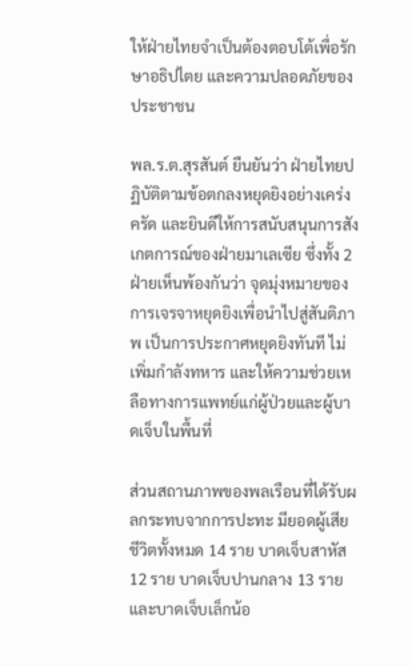ให้ฝ่ายไทยจำเป็นต้องตอบโต้เพื่อรักษาอธิปไตย และความปลอดภัยของประชาชน

พล.ร.ต.สุรสันต์ ยืนยันว่า ฝ่ายไทยปฏิบัติตามข้อตกลงหยุดยิงอย่างเคร่งครัด และยินดีให้การสนับสนุนการสังเกตการณ์ของฝ่ายมาเลเซีย ซึ่งทั้ง 2 ฝ่ายเห็นพ้องกันว่า จุดมุ่งหมายของการเจรจาหยุดยิงเพื่อนำไปสู่สันติภาพ เป็นการประกาศหยุดยิงทันที ไม่เพิ่มกำลังทหาร และให้ความช่วยเหลือทางการแพทย์แก่ผู้ป่วยและผู้บาดเจ็บในพื้นที่

ส่วนสถานภาพของพลเรือนที่ได้รับผลกระทบจากการปะทะ มียอดผู้เสียชีวิตทั้งหมด 14 ราย บาดเจ็บสาหัส 12 ราย บาดเจ็บปานกลาง 13 ราย และบาดเจ็บเล็กน้อ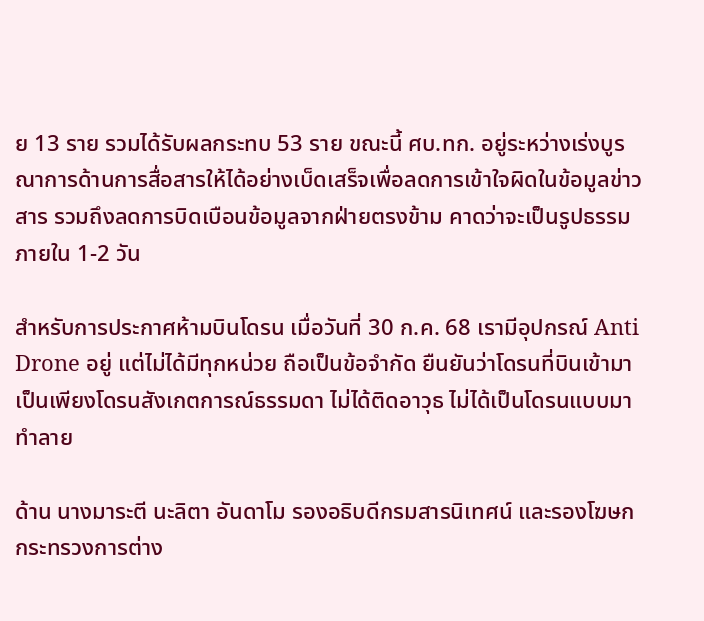ย 13 ราย รวมได้รับผลกระทบ 53 ราย ขณะนี้ ศบ.ทก. อยู่ระหว่างเร่งบูรณาการด้านการสื่อสารให้ได้อย่างเบ็ดเสร็จเพื่อลดการเข้าใจผิดในข้อมูลข่าวสาร รวมถึงลดการบิดเบือนข้อมูลจากฝ่ายตรงข้าม คาดว่าจะเป็นรูปธรรมภายใน 1-2 วัน

สำหรับการประกาศห้ามบินโดรน เมื่อวันที่ 30 ก.ค. 68 เรามีอุปกรณ์ Anti Drone อยู่ แต่ไม่ได้มีทุกหน่วย ถือเป็นข้อจำกัด ยืนยันว่าโดรนที่บินเข้ามาเป็นเพียงโดรนสังเกตการณ์ธรรมดา ไม่ได้ติดอาวุธ ไม่ได้เป็นโดรนแบบมาทำลาย

ด้าน นางมาระตี นะลิตา อันดาโม รองอธิบดีกรมสารนิเทศน์ และรองโฆษกกระทรวงการต่าง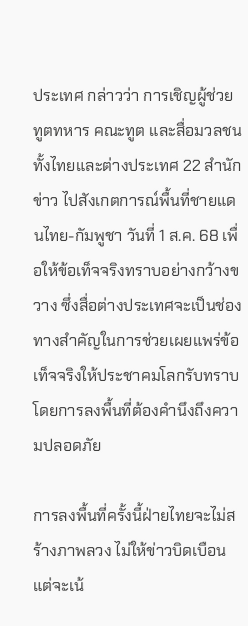ประเทศ กล่าวว่า การเชิญผู้ช่วยทูตทหาร คณะทูต และสื่อมวลชนทั้งไทยและต่างประเทศ 22 สำนักข่าว ไปสังเกตการณ์พื้นที่ชายแดนไทย-กัมพูชา วันที่ 1 ส.ค. 68 เพื่อให้ข้อเท็จจริงทราบอย่างกว้างขวาง ซึ่งสื่อต่างประเทศจะเป็นช่องทางสำคัญในการช่วยเผยแพร่ข้อเท็จจริงให้ประชาคมโลกรับทราบ โดยการลงพื้นที่ต้องคำนึงถึงความปลอดภัย

การลงพื้นที่ครั้งนี้ฝ่ายไทยจะไม่สร้างภาพลวง ไม่ให้ข่าวบิดเบือน แต่จะเน้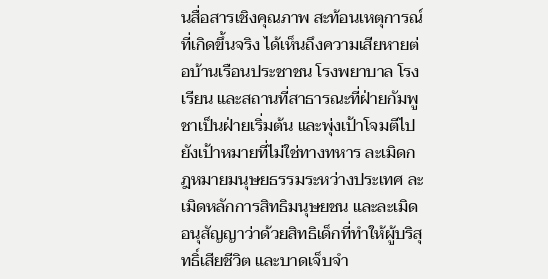นสื่อสารเชิงคุณภาพ สะท้อนเหตุการณ์ที่เกิดขึ้นจริง ได้เห็นถึงความเสียหายต่อบ้านเรือนประชาชน โรงพยาบาล โรงเรียน และสถานที่สาธารณะที่ฝ่ายกัมพูชาเป็นฝ่ายเริ่มต้น และพุ่งเป้าโจมตีไปยังเป้าหมายที่ไม่ใช่ทางทหาร ละเมิดกฎหมายมนุษยธรรมระหว่างประเทศ ละเมิดหลักการสิทธิมนุษยชน และละเมิดอนุสัญญาว่าด้วยสิทธิเด็กที่ทำให้ผู้บริสุทธิ์เสียชีวิต และบาดเจ็บจำ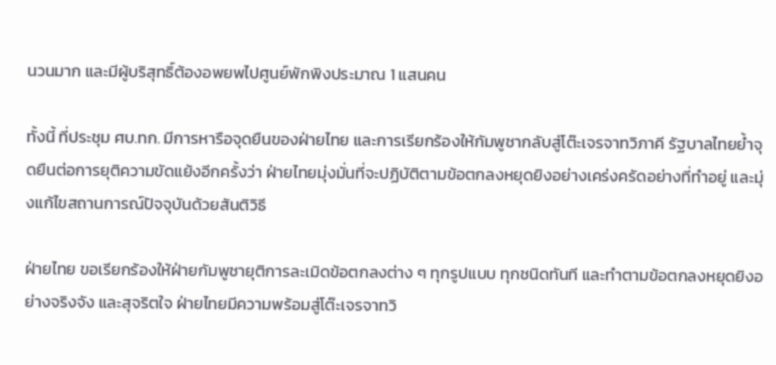นวนมาก และมีผู้บริสุทธิ์ต้องอพยพไปศูนย์พักพิงประมาณ 1 แสนคน

ทั้งนี้ ที่ประชุม ศบ.ทก. มีการหารือจุดยืนของฝ่ายไทย และการเรียกร้องให้กัมพูชากลับสู่โต๊ะเจรจาทวิภาคี รัฐบาลไทยย้ำจุดยืนต่อการยุติความขัดแย้งอีกครั้งว่า ฝ่ายไทยมุ่งมั่นที่จะปฏิบัติตามข้อตกลงหยุดยิงอย่างเคร่งครัดอย่างที่ทำอยู่ และมุ่งแก้ไขสถานการณ์ปัจจุบันด้วยสันติวิธี

ฝ่ายไทย ขอเรียกร้องให้ฝ่ายกัมพูชายุติการละเมิดข้อตกลงต่าง ๆ ทุกรูปแบบ ทุกชนิดทันที และทำตามข้อตกลงหยุดยิงอย่างจริงจัง และสุจริตใจ ฝ่ายไทยมีความพร้อมสู่โต๊ะเจรจาทวิ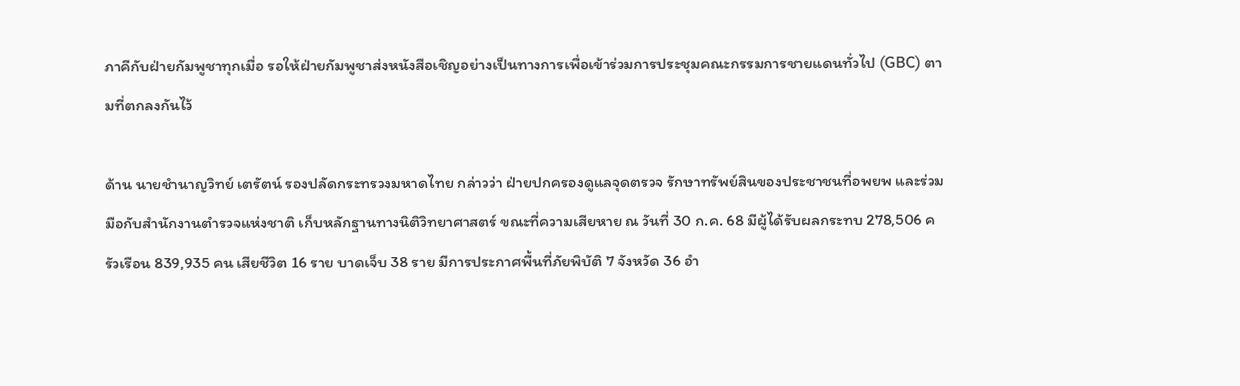ภาคีกับฝ่ายกัมพูชาทุกเมื่อ รอให้ฝ่ายกัมพูชาส่งหนังสือเชิญอย่างเป็นทางการเพื่อเข้าร่วมการประชุมคณะกรรมการชายแดนทั่วไป (GBC) ตามที่ตกลงกันไว้

ด้าน นายชำนาญวิทย์ เตรัตน์ รองปลัดกระทรวงมหาดไทย กล่าวว่า ฝ่ายปกครองดูแลจุดตรวจ รักษาทรัพย์สินของประชาชนที่อพยพ และร่วมมือกับสำนักงานตำรวจแห่งชาติ เก็บหลักฐานทางนิติวิทยาศาสตร์ ขณะที่ความเสียหาย ณ วันที่ 30 ก.ค. 68 มีผู้ได้รับผลกระทบ 278,506 ครัวเรือน 839,935 คน เสียชีวิต 16 ราย บาดเจ็บ 38 ราย มีการประกาศพื้นที่ภัยพิบัติ 7 จังหวัด 36 อำ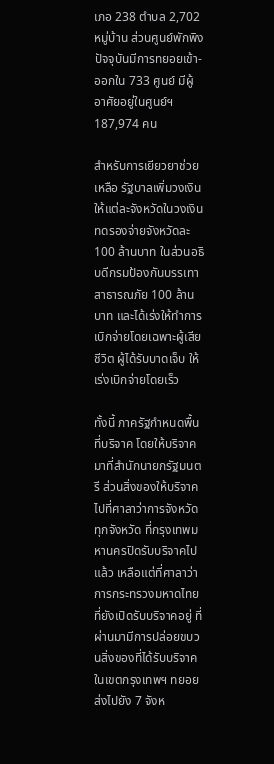เภอ 238 ตำบล 2,702 หมู่บ้าน ส่วนศูนย์พักพิงปัจจุบันมีการทยอยเข้า-ออกใน 733 ศูนย์ มีผู้อาศัยอยู่ในศูนย์ฯ 187,974 คน

สำหรับการเยียวยาช่วยเหลือ รัฐบาลเพิ่มวงเงินให้แต่ละจังหวัดในวงเงินทดรองจ่ายจังหวัดละ 100 ล้านบาท ในส่วนอธิบดีกรมป้องกันบรรเทาสาธารณภัย 100 ล้านบาท และได้เร่งให้ทำการเบิกจ่ายโดยเฉพาะผู้เสียชีวิต ผู้ได้รับบาดเจ็บ ให้เร่งเบิกจ่ายโดยเร็ว

ทั้งนี้ ภาครัฐกำหนดพื้นที่บริจาค โดยให้บริจาคมาที่สำนักนายกรัฐมนตรี ส่วนสิ่งของให้บริจาคไปที่ศาลาว่าการจังหวัดทุกจังหวัด ที่กรุงเทพมหานครปิดรับบริจาคไปแล้ว เหลือแต่ที่ศาลาว่าการกระทรวงมหาดไทยที่ยังเปิดรับบริจาคอยู่ ที่ผ่านมามีการปล่อยขบวนสิ่งของที่ได้รับบริจาคในเขตกรุงเทพฯ ทยอยส่งไปยัง 7 จังห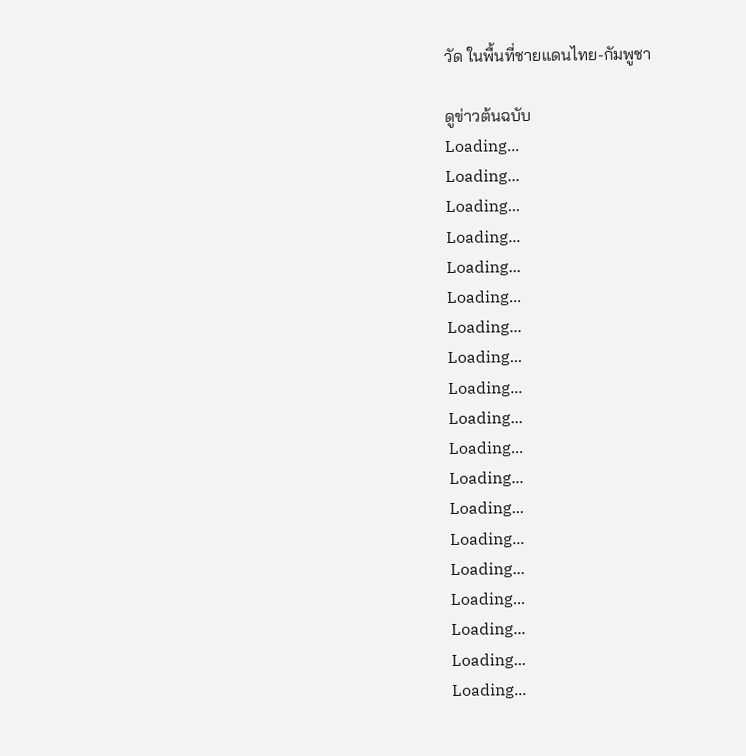วัด ในพื้นที่ชายแดนไทย-กัมพูชา

ดูข่าวต้นฉบับ
Loading...
Loading...
Loading...
Loading...
Loading...
Loading...
Loading...
Loading...
Loading...
Loading...
Loading...
Loading...
Loading...
Loading...
Loading...
Loading...
Loading...
Loading...
Loading...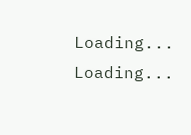Loading...
Loading...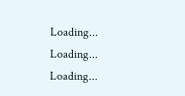Loading...
Loading...
Loading...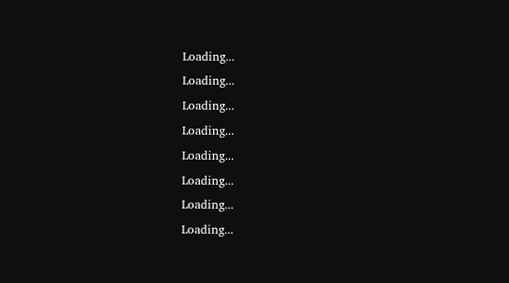Loading...
Loading...
Loading...
Loading...
Loading...
Loading...
Loading...
Loading...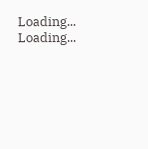Loading...
Loading...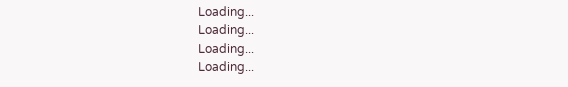Loading...
Loading...
Loading...
Loading...